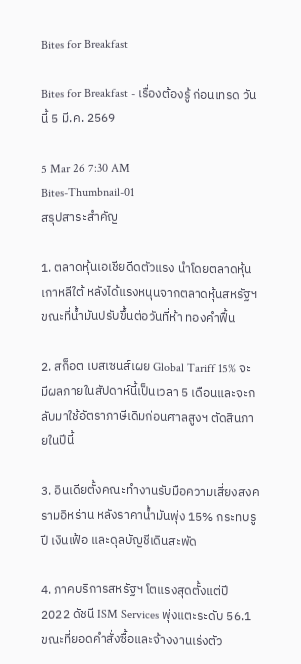Bites for Breakfast

Bites for Breakfast - เรื่องต้องรู้ ก่อนเทรด วันนี้ 5 มี.ค. 2569

5 Mar 26 7:30 AM
Bites-Thumbnail-01
สรุปสาระสำคัญ

1. ตลาดหุ้นเอเชียดีดตัวแรง นำโดยตลาดหุ้นเกาหลีใต้ หลังได้แรงหนุนจากตลาดหุ้นสหรัฐฯ ขณะที่น้ำมันปรับขึ้นต่อวันที่ห้า ทองคำฟื้น

2. สก็อต เบสเซนส์เผย Global Tariff 15% จะมีผลภายในสัปดาห์นี้เป็นเวลา 5 เดือนและจะกลับมาใช้อัตราภาษีเดิมก่อนศาลสูงฯ ตัดสินภายในปีนี้

3. อินเดียตั้งคณะทำงานรับมือความเสี่ยงสงครามอิหร่าน หลังราคาน้ำมันพุ่ง 15% กระทบรูปี เงินเฟ้อ และดุลบัญชีเดินสะพัด

4. ภาคบริการสหรัฐฯ โตแรงสุดตั้งแต่ปี 2022 ดัชนี ISM Services พุ่งแตะระดับ 56.1 ขณะที่ยอดคำสั่งซื้อและจ้างงานเร่งตัว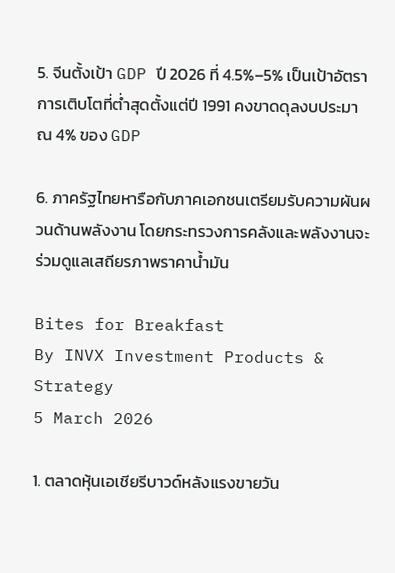5. จีนตั้งเป้า GDP ปี 2026 ที่ 4.5%–5% เป็นเป้าอัตราการเติบโตที่ต่ำสุดตั้งแต่ปี 1991 คงขาดดุลงบประมาณ 4% ของ GDP

6. ภาครัฐไทยหารือกับภาคเอกชนเตรียมรับความผันผวนด้านพลังงาน โดยกระทรวงการคลังและพลังงานจะร่วมดูแลเสถียรภาพราคาน้ำมัน

Bites for Breakfast
By INVX Investment Products & Strategy
5 March 2026

1. ตลาดหุ้นเอเชียรีบาวด์หลังแรงขายวัน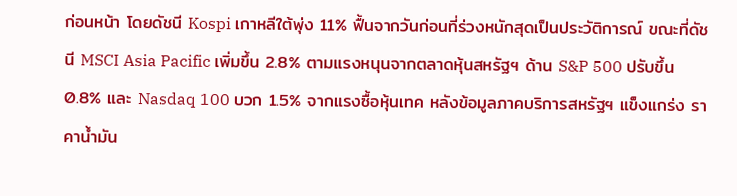ก่อนหน้า โดยดัชนี Kospi เกาหลีใต้พุ่ง 11% ฟื้นจากวันก่อนที่ร่วงหนักสุดเป็นประวัติการณ์ ขณะที่ดัชนี MSCI Asia Pacific เพิ่มขึ้น 2.8% ตามแรงหนุนจากตลาดหุ้นสหรัฐฯ ด้าน S&P 500 ปรับขึ้น 0.8% และ Nasdaq 100 บวก 1.5% จากแรงซื้อหุ้นเทค หลังข้อมูลภาคบริการสหรัฐฯ แข็งแกร่ง ราคาน้ำมัน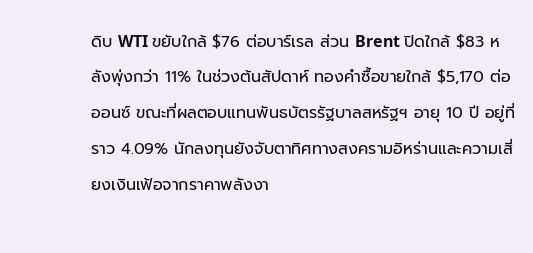ดิบ WTI ขยับใกล้ $76 ต่อบาร์เรล ส่วน Brent ปิดใกล้ $83 หลังพุ่งกว่า 11% ในช่วงต้นสัปดาห์ ทองคำซื้อขายใกล้ $5,170 ต่อออนซ์ ขณะที่ผลตอบแทนพันธบัตรรัฐบาลสหรัฐฯ อายุ 10 ปี อยู่ที่ราว 4.09% นักลงทุนยังจับตาทิศทางสงครามอิหร่านและความเสี่ยงเงินเฟ้อจากราคาพลังงา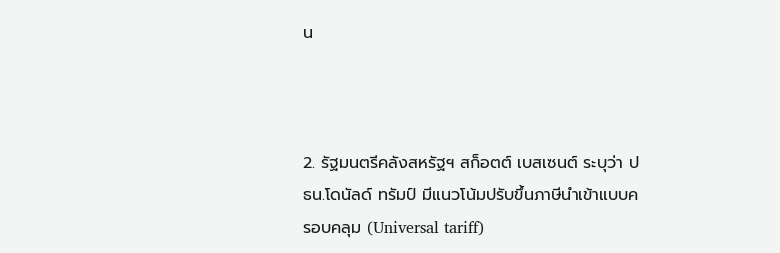น



2. รัฐมนตรีคลังสหรัฐฯ สก็อตต์ เบสเซนต์ ระบุว่า ปธน.โดนัลด์ ทรัมป์ มีแนวโน้มปรับขึ้นภาษีนำเข้าแบบครอบคลุม (Universal tariff)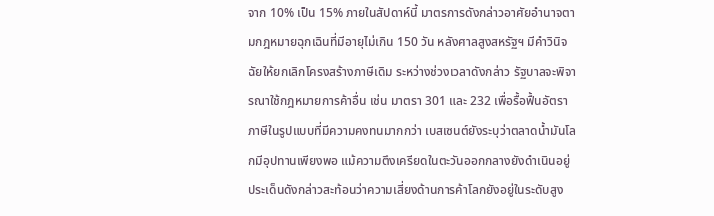จาก 10% เป็น 15% ภายในสัปดาห์นี้ มาตรการดังกล่าวอาศัยอำนาจตามกฎหมายฉุกเฉินที่มีอายุไม่เกิน 150 วัน หลังศาลสูงสหรัฐฯ มีคำวินิจฉัยให้ยกเลิกโครงสร้างภาษีเดิม ระหว่างช่วงเวลาดังกล่าว รัฐบาลจะพิจารณาใช้กฎหมายการค้าอื่น เช่น มาตรา 301 และ 232 เพื่อรื้อฟื้นอัตราภาษีในรูปแบบที่มีความคงทนมากกว่า เบสเซนต์ยังระบุว่าตลาดน้ำมันโลกมีอุปทานเพียงพอ แม้ความตึงเครียดในตะวันออกกลางยังดำเนินอยู่ ประเด็นดังกล่าวสะท้อนว่าความเสี่ยงด้านการค้าโลกยังอยู่ในระดับสูง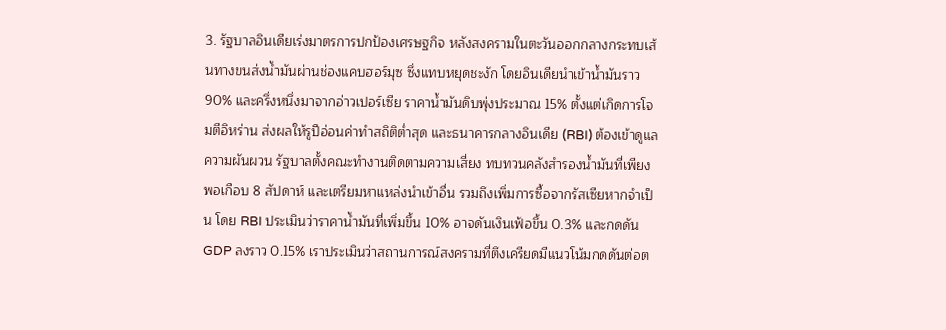3. รัฐบาลอินเดียเร่งมาตรการปกป้องเศรษฐกิจ หลังสงครามในตะวันออกกลางกระทบเส้นทางขนส่งน้ำมันผ่านช่องแคบฮอร์มุซ ซึ่งแทบหยุดชะงัก โดยอินเดียนำเข้าน้ำมันราว 90% และครึ่งหนึ่งมาจากอ่าวเปอร์เซีย ราคาน้ำมันดิบพุ่งประมาณ 15% ตั้งแต่เกิดการโจมตีอิหร่าน ส่งผลให้รูปีอ่อนค่าทำสถิติต่ำสุด และธนาคารกลางอินเดีย (RBI) ต้องเข้าดูแลความผันผวน รัฐบาลตั้งคณะทำงานติดตามความเสี่ยง ทบทวนคลังสำรองน้ำมันที่เพียงพอเกือบ 8 สัปดาห์ และเตรียมหาแหล่งนำเข้าอื่น รวมถึงเพิ่มการซื้อจากรัสเซียหากจำเป็น โดย RBI ประเมินว่าราคาน้ำมันที่เพิ่มขึ้น 10% อาจดันเงินเฟ้อขึ้น 0.3% และกดดัน GDP ลงราว 0.15% เราประเมินว่าสถานการณ์สงครามที่ตึงเครียดมีแนวโน้มกดดันต่อต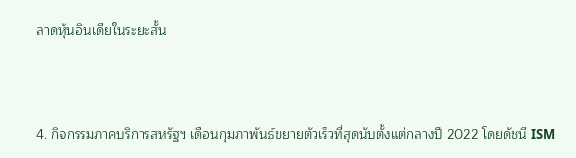ลาดหุ้นอินเดียในระยะสั้น



4. กิจกรรมภาคบริการสหรัฐฯ เดือนกุมภาพันธ์ขยายตัวเร็วที่สุดนับตั้งแต่กลางปี 2022 โดยดัชนี ISM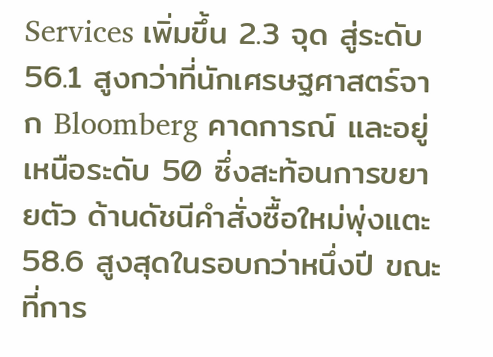Services เพิ่มขึ้น 2.3 จุด สู่ระดับ 56.1 สูงกว่าที่นักเศรษฐศาสตร์จาก Bloomberg คาดการณ์ และอยู่เหนือระดับ 50 ซึ่งสะท้อนการขยายตัว ด้านดัชนีคำสั่งซื้อใหม่พุ่งแตะ 58.6 สูงสุดในรอบกว่าหนึ่งปี ขณะที่การ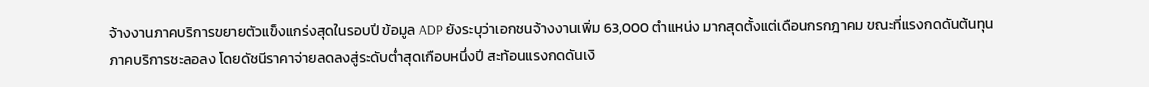จ้างงานภาคบริการขยายตัวแข็งแกร่งสุดในรอบปี ข้อมูล ADP ยังระบุว่าเอกชนจ้างงานเพิ่ม 63,000 ตำแหน่ง มากสุดตั้งแต่เดือนกรกฎาคม ขณะที่แรงกดดันต้นทุนภาคบริการชะลอลง โดยดัชนีราคาจ่ายลดลงสู่ระดับต่ำสุดเกือบหนึ่งปี สะท้อนแรงกดดันเงิ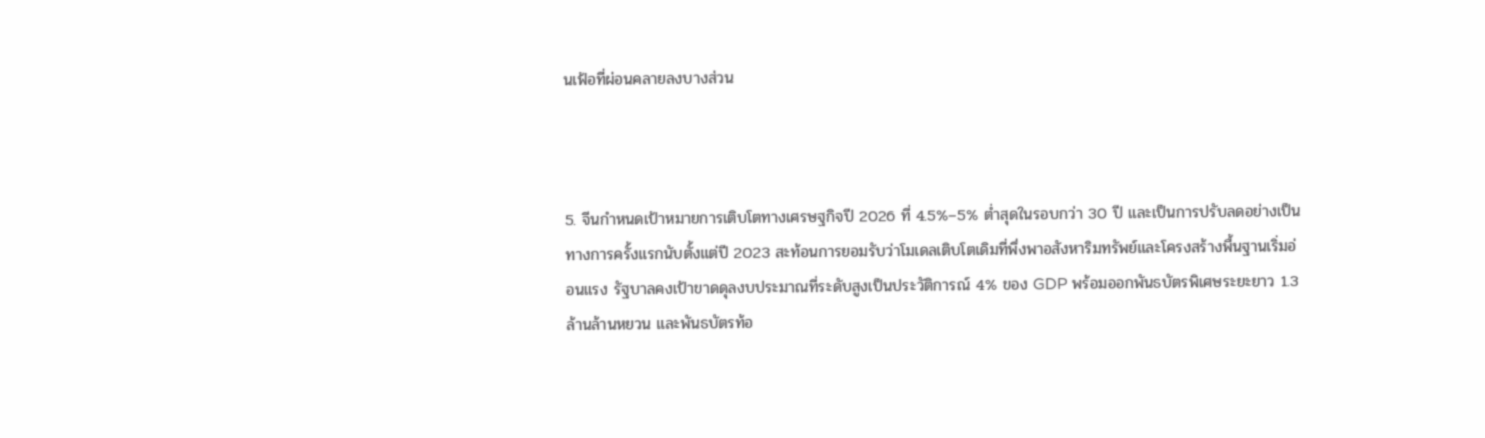นเฟ้อที่ผ่อนคลายลงบางส่วน



5. จีนกำหนดเป้าหมายการเติบโตทางเศรษฐกิจปี 2026 ที่ 4.5%–5% ต่ำสุดในรอบกว่า 30 ปี และเป็นการปรับลดอย่างเป็นทางการครั้งแรกนับตั้งแต่ปี 2023 สะท้อนการยอมรับว่าโมเดลเติบโตเดิมที่พึ่งพาอสังหาริมทรัพย์และโครงสร้างพื้นฐานเริ่มอ่อนแรง รัฐบาลคงเป้าขาดดุลงบประมาณที่ระดับสูงเป็นประวัติการณ์ 4% ของ GDP พร้อมออกพันธบัตรพิเศษระยะยาว 1.3 ล้านล้านหยวน และพันธบัตรท้อ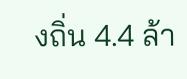งถิ่น 4.4 ล้า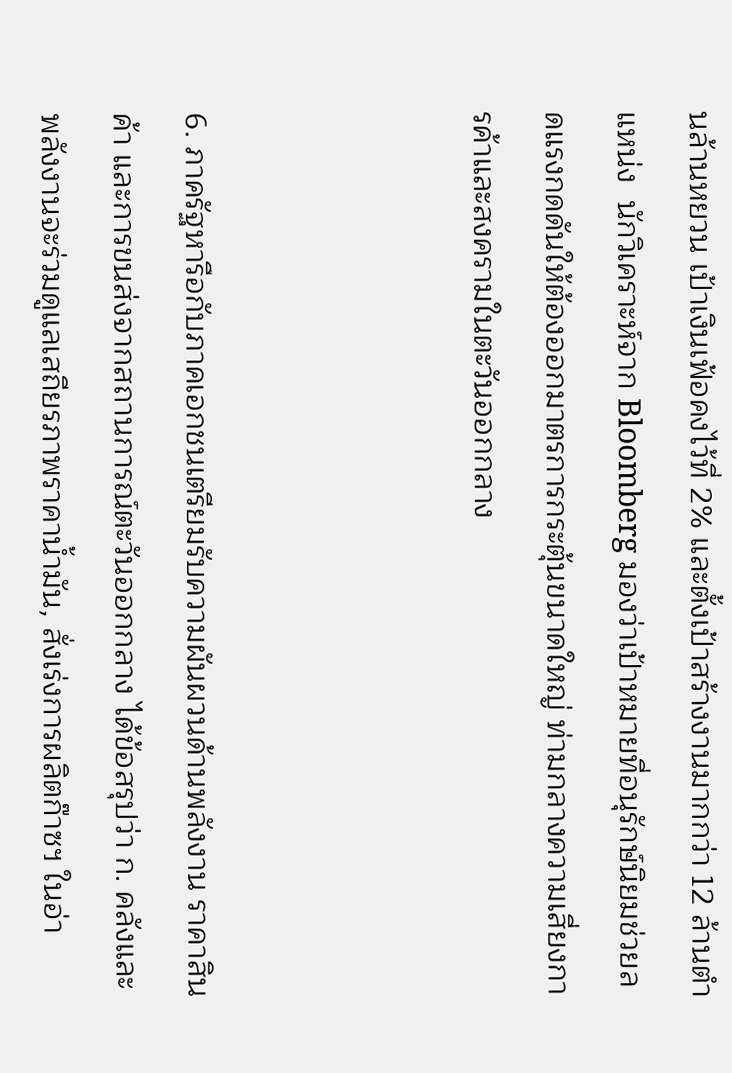นล้านหยวน เป้าเงินเฟ้อคงไว้ที่ 2% และตั้งเป้าสร้างงานมากกว่า 12 ล้านตำแหน่ง  นักวิเคราะห์จาก Bloomberg มองว่าเป้าหมายที่อนุรักษ์นิยมช่วยลดแรงกดดันให้ต้องออกมาตรการกระตุ้นขนาดใหญ่ ท่ามกลางความเสี่ยงการค้าและสงครามในตะวันออกกลาง



6. ภาครัฐหารือกับภาคเอกชนเตรียมรับความผันผวนด้านพลังงาน ราคาสินค้า และการขนส่งจากสถานการณ์ตะวันออกกลาง ได้ข้อสรุปว่า ก. คลังและพลังงานจะร่วมดูแลเสถียรภาพราคาน้ำมัน, สั่งเร่งการผลิตก๊าซฯ ในอ่า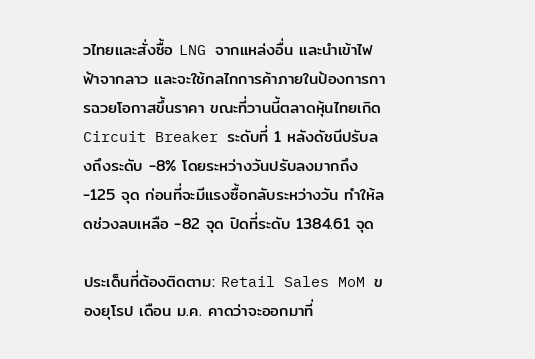วไทยและสั่งซื้อ LNG จากแหล่งอื่น และนำเข้าไฟฟ้าจากลาว และจะใช้กลไกการค้าภายในป้องการการฉวยโอกาสขึ้นราคา ขณะที่วานนี้ตลาดหุ้นไทยเกิด Circuit Breaker ระดับที่ 1 หลังดัชนีปรับลงถึงระดับ -8% โดยระหว่างวันปรับลงมากถึง -125 จุด ก่อนที่จะมีแรงซื้อกลับระหว่างวัน ทำให้ลดช่วงลบเหลือ -82 จุด ปิดที่ระดับ 1384.61 จุด

ประเด็นที่ต้องติดตาม: Retail Sales MoM ของยุโรป เดือน ม.ค. คาดว่าจะออกมาที่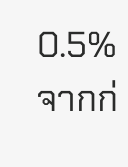0.5% จากก่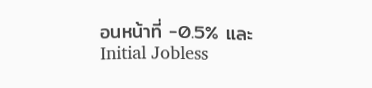อนหน้าที่ -0.5% และ Initial Jobless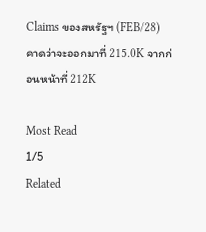Claims ของสหรัฐฯ (FEB/28) คาดว่าจะออกมาที่ 215.0K จากก่อนหน้าที่ 212K

Most Read
1/5
Related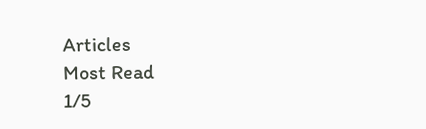Articles
Most Read
1/5